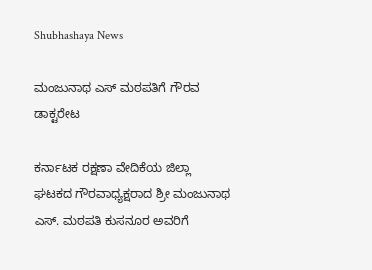Shubhashaya News

ಮಂಜುನಾಥ ಎಸ್ ಮಠಪತಿಗೆ ಗೌರವ ಡಾಕ್ಟರೇಟ

ಕರ್ನಾಟಕ ರಕ್ಷಣಾ ವೇದಿಕೆಯ ಜಿಲ್ಲಾ ಘಟಕದ ಗೌರವಾಧ್ಯಕ್ಷರಾದ ಶ್ರೀ ಮಂಜುನಾಥ ಎಸ್. ಮಠಪತಿ ಕುಸನೂರ ಅವರಿಗೆ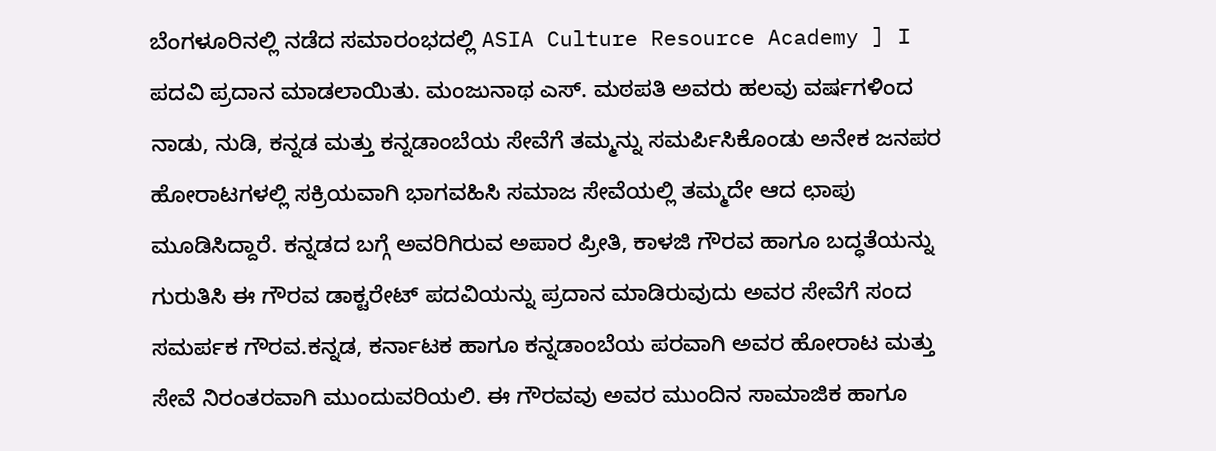ಬೆಂಗಳೂರಿನಲ್ಲಿ ನಡೆದ ಸಮಾರಂಭದಲ್ಲಿ ASIA Culture Resource Academy ] I ಪದವಿ ಪ್ರದಾನ ಮಾಡಲಾಯಿತು. ಮಂಜುನಾಥ ಎಸ್. ಮಠಪತಿ ಅವರು ಹಲವು ವರ್ಷಗಳಿಂದ ನಾಡು, ನುಡಿ, ಕನ್ನಡ ಮತ್ತು ಕನ್ನಡಾಂಬೆಯ ಸೇವೆಗೆ ತಮ್ಮನ್ನು ಸಮರ್ಪಿಸಿಕೊಂಡು ಅನೇಕ ಜನಪರ ಹೋರಾಟಗಳಲ್ಲಿ ಸಕ್ರಿಯವಾಗಿ ಭಾಗವಹಿಸಿ ಸಮಾಜ ಸೇವೆಯಲ್ಲಿ ತಮ್ಮದೇ ಆದ ಛಾಪು ಮೂಡಿಸಿದ್ದಾರೆ. ಕನ್ನಡದ ಬಗ್ಗೆ ಅವರಿಗಿರುವ ಅಪಾರ ಪ್ರೀತಿ, ಕಾಳಜಿ ಗೌರವ ಹಾಗೂ ಬದ್ಧತೆಯನ್ನು ಗುರುತಿಸಿ ಈ ಗೌರವ ಡಾಕ್ಟರೇಟ್ ಪದವಿಯನ್ನು ಪ್ರದಾನ ಮಾಡಿರುವುದು ಅವರ ಸೇವೆಗೆ ಸಂದ ಸಮರ್ಪಕ ಗೌರವ.ಕನ್ನಡ, ಕರ್ನಾಟಕ ಹಾಗೂ ಕನ್ನಡಾಂಬೆಯ ಪರವಾಗಿ ಅವರ ಹೋರಾಟ ಮತ್ತು ಸೇವೆ ನಿರಂತರವಾಗಿ ಮುಂದುವರಿಯಲಿ. ಈ ಗೌರವವು ಅವರ ಮುಂದಿನ ಸಾಮಾಜಿಕ ಹಾಗೂ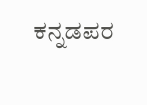ಕನ್ನಡಪರ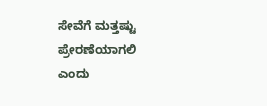ಸೇವೆಗೆ ಮತ್ತಷ್ಟು ಪ್ರೇರಣೆಯಾಗಲಿ ಎಂದು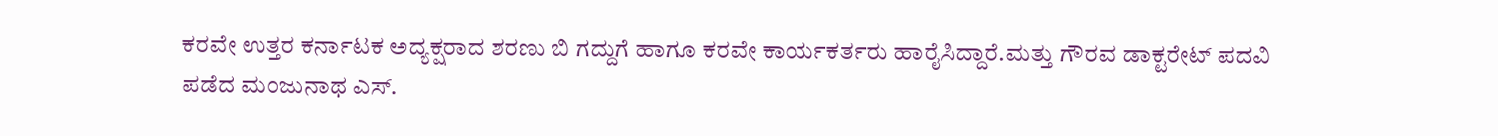ಕರವೇ ಉತ್ತರ ಕರ್ನಾಟಕ ಅದ್ಯಕ್ಷರಾದ ಶರಣು ಬಿ ಗದ್ದುಗೆ ಹಾಗೂ ಕರವೇ ಕಾರ್ಯಕರ್ತರು ಹಾರೈಸಿದ್ದಾರೆ.ಮತ್ತು ಗೌರವ ಡಾಕ್ಟರೇಟ್ ಪದವಿ ಪಡೆದ ಮಂಜುನಾಥ ಎಸ್.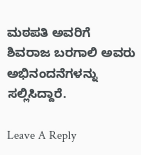ಮಠಪತಿ ಅವರಿಗೆ ಶಿವರಾಜ ಬರಗಾಲಿ ಅವರು ಅಭಿನಂದನೆಗಳನ್ನು ಸಲ್ಲಿಸಿದ್ದಾರೆ.

Leave A Reply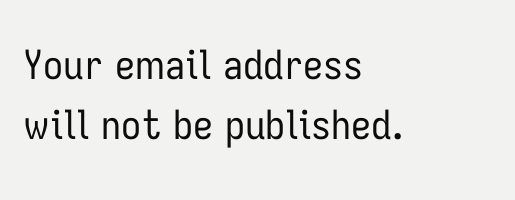Your email address will not be published.